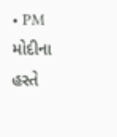• PM મોદીના હસ્તે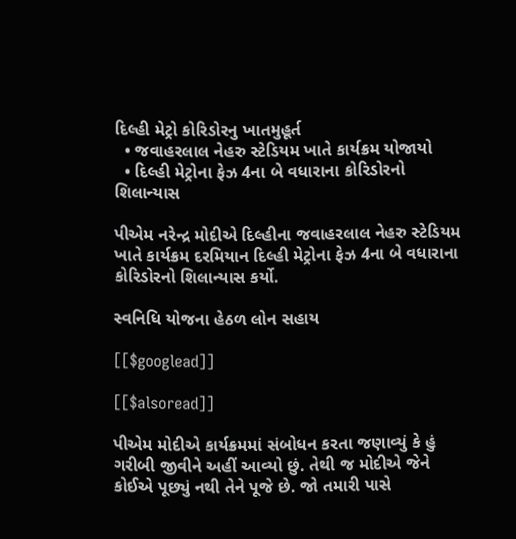દિલ્હી મેટ્રો કોરિડોરનુ ખાતમુહૂર્ત
  • જવાહરલાલ નેહરુ સ્ટેડિયમ ખાતે કાર્યક્રમ યોજાયો
  • દિલ્હી મેટ્રોના ફેઝ 4ના બે વધારાના કોરિડોરનો શિલાન્યાસ

પીએમ નરેન્દ્ર મોદીએ દિલ્હીના જવાહરલાલ નેહરુ સ્ટેડિયમ ખાતે કાર્યક્રમ દરમિયાન દિલ્હી મેટ્રોના ફેઝ 4ના બે વધારાના કોરિડોરનો શિલાન્યાસ કર્યો.

સ્વનિધિ યોજના હેઠળ લોન સહાય

[[$googlead]]

[[$alsoread]]

પીએમ મોદીએ કાર્યક્રમમાં સંબોધન કરતા જણાવ્યું કે હું ગરીબી જીવીને અહીં આવ્યો છું. તેથી જ મોદીએ જેને કોઈએ પૂછ્યું નથી તેને પૂજે છે. જો તમારી પાસે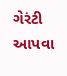ગેરંટી આપવા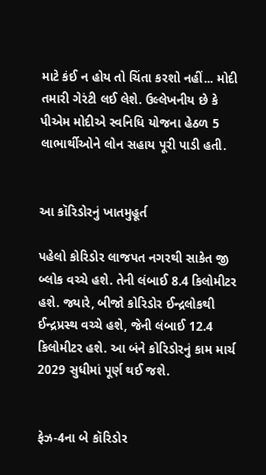માટે કંઈ ન હોય તો ચિંતા કરશો નહીં... મોદી તમારી ગેરંટી લઈ લેશે. ઉલ્લેખનીય છે કે પીએમ મોદીએ સ્વનિધિ યોજના હેઠળ 5 લાભાર્થીઓને લોન સહાય પૂરી પાડી હતી.


આ કૉરિડોરનું ખાતમુહૂર્ત

પહેલો કોરિડોર લાજપત નગરથી સાકેત જી બ્લોક વચ્ચે હશે. તેની લંબાઈ 8.4 કિલોમીટર હશે. જ્યારે, બીજો કોરિડોર ઈન્દ્રલોકથી ઈન્દ્રપ્રસ્થ વચ્ચે હશે, જેની લંબાઈ 12.4 કિલોમીટર હશે. આ બંને કોરિડોરનું કામ માર્ચ 2029 સુધીમાં પૂર્ણ થઈ જશે.


ફેઝ-4ના બે કૉરિડોર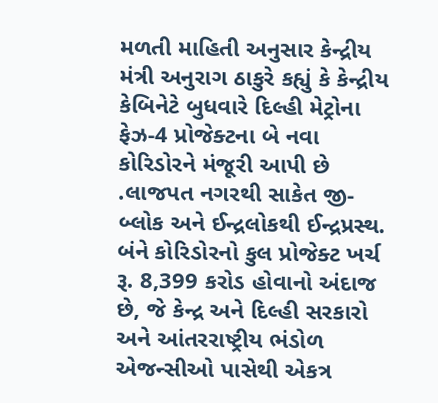મળતી માહિતી અનુસાર કેન્દ્રીય મંત્રી અનુરાગ ઠાકુરે કહ્યું કે કેન્દ્રીય કેબિનેટે બુધવારે દિલ્હી મેટ્રોના ફેઝ-4 પ્રોજેક્ટના બે નવા કોરિડોરને મંજૂરી આપી છે .લાજપત નગરથી સાકેત જી-બ્લોક અને ઈન્દ્રલોકથી ઈન્દ્રપ્રસ્થ. બંને કોરિડોરનો કુલ પ્રોજેક્ટ ખર્ચ રૂ. 8,399 કરોડ હોવાનો અંદાજ છે, જે કેન્દ્ર અને દિલ્હી સરકારો અને આંતરરાષ્ટ્રીય ભંડોળ એજન્સીઓ પાસેથી એકત્ર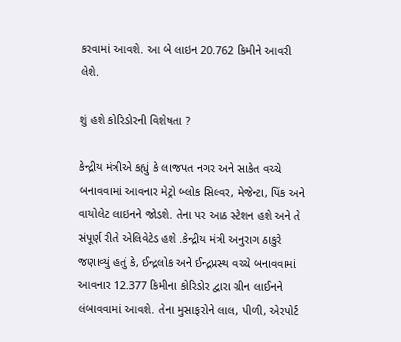કરવામાં આવશે. આ બે લાઇન 20.762 કિમીને આવરી લેશે.

શું હશે કોરિડોરની વિશેષતા ?

કેન્દ્રીય મંત્રીએ કહ્યું કે લાજપત નગર અને સાકેત વચ્ચે બનાવવામાં આવનાર મેટ્રો બ્લોક સિલ્વર, મેજેન્ટા, પિંક અને વાયોલેટ લાઇનને જોડશે. તેના પર આઠ સ્ટેશન હશે અને તે સંપૂર્ણ રીતે એલિવેટેડ હશે .કેન્દ્રીય મંત્રી અનુરાગ ઠાકુરે જણાવ્યું હતું કે, ઈન્દ્રલોક અને ઈન્દ્રપ્રસ્થ વચ્ચે બનાવવામાં આવનાર 12.377 કિમીના કોરિડોર દ્વારા ગ્રીન લાઈનને લંબાવવામાં આવશે. તેના મુસાફરોને લાલ, પીળી, એરપોર્ટ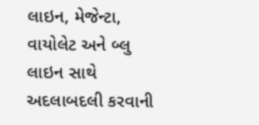લાઇન, મેજેન્ટા, વાયોલેટ અને બ્લુ લાઇન સાથે અદલાબદલી કરવાની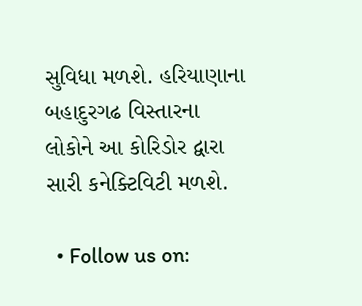સુવિધા મળશે. હરિયાણાના બહાદુરગઢ વિસ્તારના લોકોને આ કોરિડોર દ્વારા સારી કનેક્ટિવિટી મળશે.

  • Follow us on: